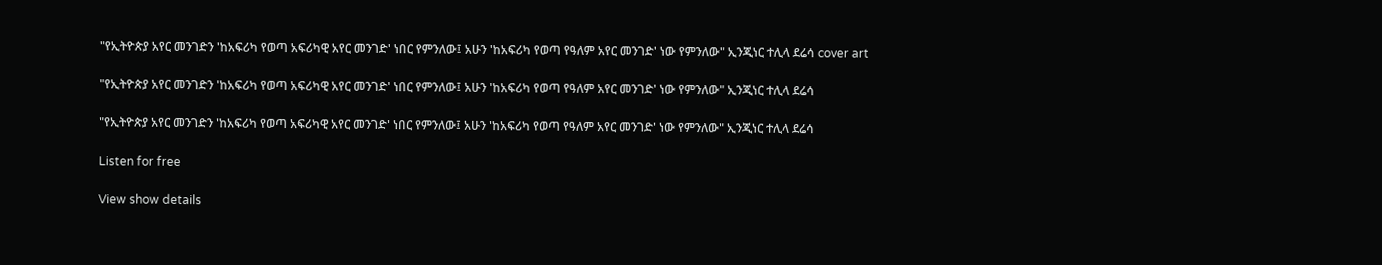"የኢትዮጵያ አየር መንገድን 'ከአፍሪካ የወጣ አፍሪካዊ አየር መንገድ' ነበር የምንለው፤ አሁን 'ከአፍሪካ የወጣ የዓለም አየር መንገድ' ነው የምንለው" ኢንጂነር ተሊላ ደሬሳ cover art

"የኢትዮጵያ አየር መንገድን 'ከአፍሪካ የወጣ አፍሪካዊ አየር መንገድ' ነበር የምንለው፤ አሁን 'ከአፍሪካ የወጣ የዓለም አየር መንገድ' ነው የምንለው" ኢንጂነር ተሊላ ደሬሳ

"የኢትዮጵያ አየር መንገድን 'ከአፍሪካ የወጣ አፍሪካዊ አየር መንገድ' ነበር የምንለው፤ አሁን 'ከአፍሪካ የወጣ የዓለም አየር መንገድ' ነው የምንለው" ኢንጂነር ተሊላ ደሬሳ

Listen for free

View show details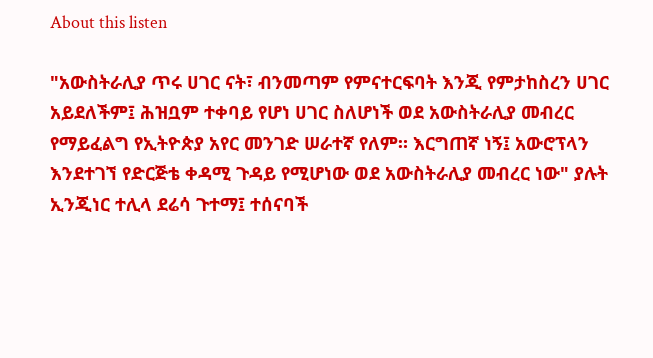About this listen

"አውስትራሊያ ጥሩ ሀገር ናት፣ ብንመጣም የምናተርፍባት እንጂ የምታከስረን ሀገር አይደለችም፤ ሕዝቧም ተቀባይ የሆነ ሀገር ስለሆነች ወደ አውስትራሊያ መብረር የማይፈልግ የኢትዮጵያ አየር መንገድ ሠራተኛ የለም። እርግጠኛ ነኝ፤ አውሮፕላን እንደተገኘ የድርጅቴ ቀዳሚ ጉዳይ የሚሆነው ወደ አውስትራሊያ መብረር ነው" ያሉት ኢንጂነር ተሊላ ደሬሳ ጉተማ፤ ተሰናባች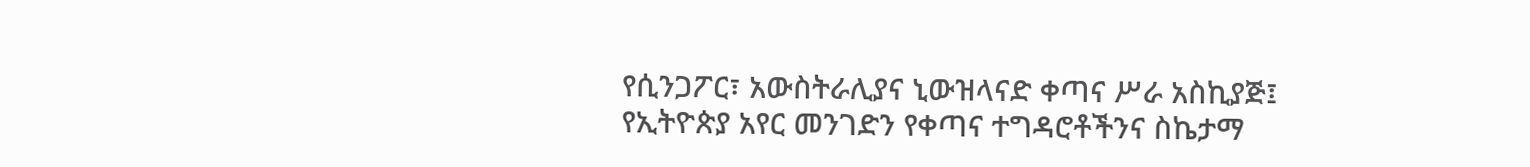የሲንጋፖር፣ አውስትራሊያና ኒውዝላናድ ቀጣና ሥራ አስኪያጅ፤ የኢትዮጵያ አየር መንገድን የቀጣና ተግዳሮቶችንና ስኬታማ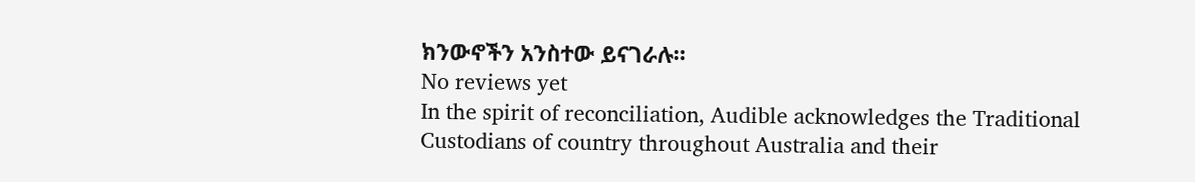ክንውኖችን አንስተው ይናገራሉ።
No reviews yet
In the spirit of reconciliation, Audible acknowledges the Traditional Custodians of country throughout Australia and their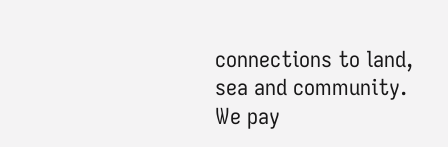connections to land, sea and community. We pay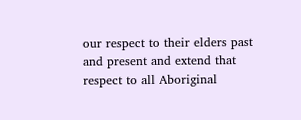our respect to their elders past and present and extend that respect to all Aboriginal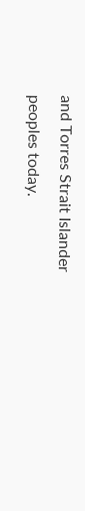and Torres Strait Islander peoples today.